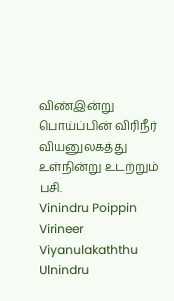விண்இன்று பொய்ப்பின் விரிநீர் வியனுலகத்து உள்நின்று உடற்றும் பசி.
Vinindru Poippin Virineer Viyanulakaththu Ulnindru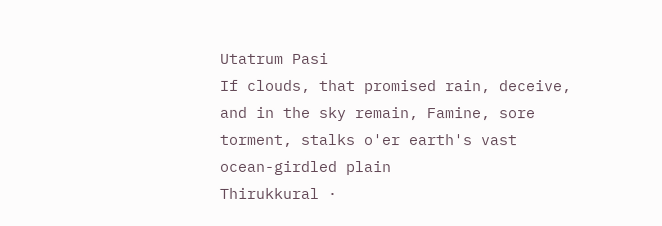Utatrum Pasi
If clouds, that promised rain, deceive, and in the sky remain, Famine, sore torment, stalks o'er earth's vast ocean-girdled plain
Thirukkural ·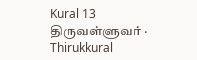Kural 13
திருவள்ளுவர் · Thirukkural